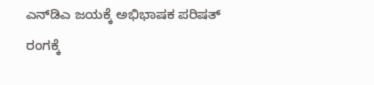ಎನ್‌ಡಿಎ ಜಯಕ್ಕೆ ಅಭಿಭಾಷಕ ಪರಿಷತ್ ರಂಗಕ್ಕೆ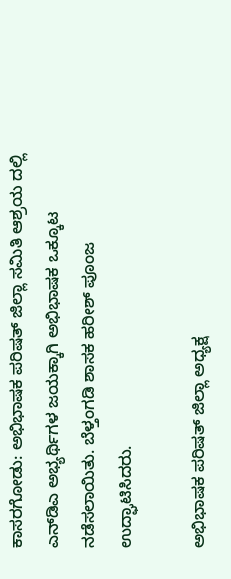ಕಾಸರಗೋಡು: ಅಭಿಭಾಷಕ ಪರಿಷತ್ ಜಿಲ್ಲಾ ಸಮಿತಿ ಆಶ್ರಯ ದಲ್ಲಿ ಎನ್‌ಡಿಎ ಅಭ್ಯರ್ಥಿಗಳ ಜಯಕ್ಕಾಗಿ ಅಭಿಭಾಷಕ ಒಕ್ಕೂಟ ನಡೆಸಲಾಯಿತು. ಬೆಳ್ತಂಗಡಿ ಶಾಸಕ ಹರೀಶ್ ಪೂಂಜ ಉದ್ಘಾಟಿಸಿದರು.

ಅಭಿಭಾಷಕ ಪರಿಷತ್ ಜಿಲ್ಲಾ ಅಧ್ಯಕ್ಷ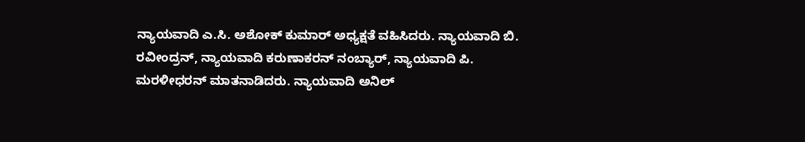ನ್ಯಾಯವಾದಿ ಎ.ಸಿ. ಅಶೋಕ್ ಕುಮಾರ್ ಅಧ್ಯಕ್ಷತೆ ವಹಿಸಿದರು. ನ್ಯಾಯವಾದಿ ಬಿ. ರವೀಂದ್ರನ್, ನ್ಯಾಯವಾದಿ ಕರುಣಾಕರನ್ ನಂಬ್ಯಾರ್, ನ್ಯಾಯವಾದಿ ಪಿ. ಮರಳೀಧರನ್ ಮಾತನಾಡಿದರು. ನ್ಯಾಯವಾದಿ ಅನಿಲ್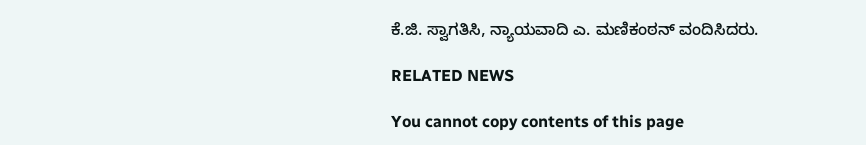ಕೆ.ಜಿ. ಸ್ವಾಗತಿಸಿ, ನ್ಯಾಯವಾದಿ ಎ. ಮಣಿಕಂಠನ್ ವಂದಿಸಿದರು.

RELATED NEWS

You cannot copy contents of this page